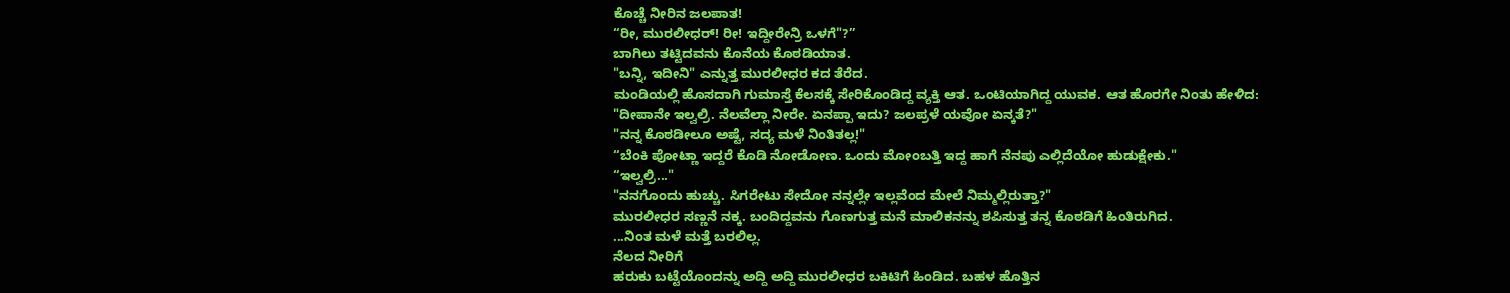ಕೊಚ್ಚೆ ನೀರಿನ ಜಲಪಾತ!
“ರೀ, ಮುರಲೀಧರ್! ರೀ! ಇದ್ದೀರೇನ್ರಿ ಒಳಗೆ"?”
ಬಾಗಿಲು ತಟ್ಟಿದವನು ಕೊನೆಯ ಕೊಠಡಿಯಾತ.
"ಬನ್ನಿ, ಇದೀನಿ" ಎನ್ನುತ್ತ ಮುರಲೀಧರ ಕದ ತೆರೆದ.
ಮಂಡಿಯಲ್ಲಿ ಹೊಸದಾಗಿ ಗುಮಾಸ್ತೆ ಕೆಲಸಕ್ಕೆ ಸೇರಿಕೊಂಡಿದ್ದ ವ್ಯಕ್ತಿ ಆತ. ಒಂಟಿಯಾಗಿದ್ದ ಯುವಕ. ಆತ ಹೊರಗೇ ನಿಂತು ಹೇಳಿದ:
"ದೀಪಾನೇ ಇಲ್ವಲ್ರಿ. ನೆಲವೆಲ್ಲಾ ನೀರೇ. ಏನಪ್ಪಾ ಇದು? ಜಲಪ್ರಳೆ ಯವೋ ಏನ್ಕತೆ?"
"ನನ್ನ ಕೊಠಡೀಲೂ ಅಷ್ಟೆ, ಸದ್ಯ ಮಳೆ ನಿಂತಿತಲ್ಲ!"
“ಬೆಂಕಿ ಪೋಟ್ಣಾ ಇದ್ದರೆ ಕೊಡಿ ನೋಡೋಣ. ಒಂದು ಮೋಂಬತ್ತಿ ಇದ್ದ ಹಾಗೆ ನೆನಪು ಎಲ್ಲಿದೆಯೋ ಹುಡುಕ್ಷೇಕು."
“ಇಲ್ವಲ್ರಿ..."
"ನನಗೊಂದು ಹುಚ್ಚು. ಸಿಗರೇಟು ಸೇದೋ ನನ್ನಲ್ಲೇ ಇಲ್ಲವೆಂದ ಮೇಲೆ ನಿಮ್ಮಲ್ಲಿರುತ್ತಾ?"
ಮುರಲೀಧರ ಸಣ್ಣನೆ ನಕ್ಕ. ಬಂದಿದ್ದವನು ಗೊಣಗುತ್ತ ಮನೆ ಮಾಲಿಕನನ್ನು ಶಪಿಸುತ್ತ ತನ್ನ ಕೊಠಡಿಗೆ ಹಿಂತಿರುಗಿದ.
...ನಿಂತ ಮಳೆ ಮತ್ತೆ ಬರಲಿಲ್ಲ.
ನೆಲದ ನೀರಿಗೆ
ಹರುಕು ಬಟ್ಟೆಯೊಂದನ್ನು ಅದ್ದಿ ಅದ್ದಿ ಮುರಲೀಧರ ಬಕಿಟಿಗೆ ಹಿಂಡಿದ. ಬಹಳ ಹೊತ್ತಿನ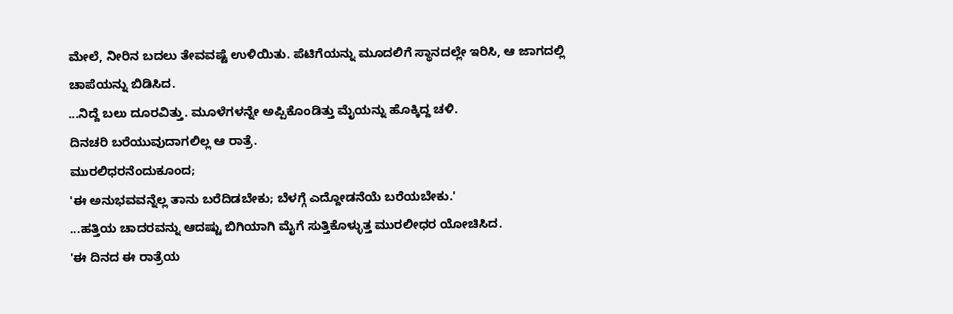ಮೇಲೆ, ನೀರಿನ ಬದಲು ತೇವವಷ್ಟೆ ಉಳಿಯಿತು. ಪೆಟಿಗೆಯನ್ನು ಮೂದಲಿಗೆ ಸ್ಥಾನದಲ್ಲೇ ಇರಿಸಿ, ಆ ಜಾಗದಲ್ಲಿ ಚಾಪೆಯನ್ನು ಬಿಡಿಸಿದ.
...ನಿದ್ದೆ ಬಲು ದೂರವಿತ್ತು. ಮೂಳೆಗಳನ್ನೇ ಅಪ್ಪಿಕೊಂಡಿತ್ತು ಮೈಯನ್ನು ಹೊಕ್ಕಿದ್ದ ಚಳಿ.
ದಿನಚರಿ ಬರೆಯುವುದಾಗಲಿಲ್ಲ ಆ ರಾತ್ರೆ.
ಮುರಲಿಧರನೆಂದುಕೂಂದ;
'ಈ ಅನುಭವವನ್ನೆಲ್ಲ ತಾನು ಬರೆದಿಡಬೇಕು; ಬೆಳಗ್ಗೆ ಎದ್ದೋಡನೆಯೆ ಬರೆಯಬೇಕು.'
...ಹತ್ತಿಯ ಚಾದರವನ್ನು ಆದಷ್ಟು ಬಿಗಿಯಾಗಿ ಮೈಗೆ ಸುತ್ತಿಕೊಳ್ಳುತ್ತ ಮುರಲೀಧರ ಯೋಚಿಸಿದ.
'ಈ ದಿನದ ಈ ರಾತ್ರೆಯ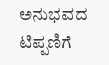ಅನುಭವದ ಟಿಪ್ಪಣಿಗೆ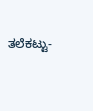ತಲೆಕಟ್ಟು-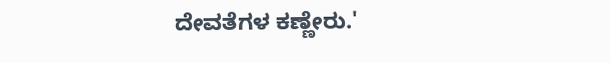ದೇವತೆಗಳ ಕಣ್ಣೇರು.'